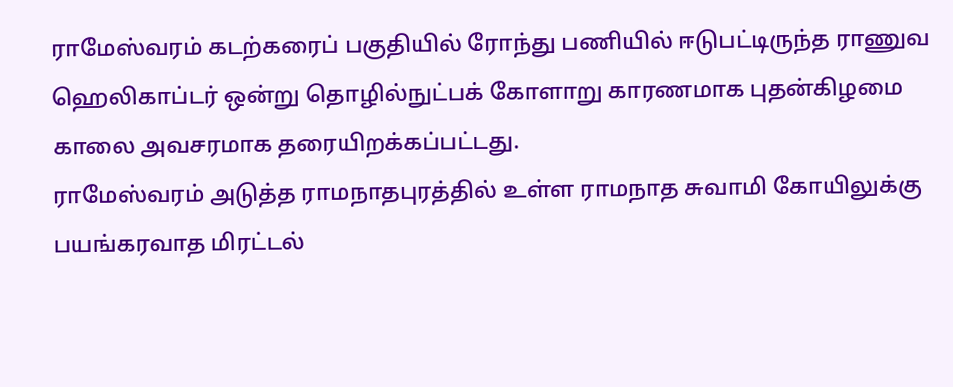ராமேஸ்வரம் கடற்கரைப் பகுதியில் ரோந்து பணியில் ஈடுபட்டிருந்த ராணுவ ஹெலிகாப்டர் ஒன்று தொழில்நுட்பக் கோளாறு காரணமாக புதன்கிழமை காலை அவசரமாக தரையிறக்கப்பட்டது.
ராமேஸ்வரம் அடுத்த ராமநாதபுரத்தில் உள்ள ராமநாத சுவாமி கோயிலுக்கு பயங்கரவாத மிரட்டல்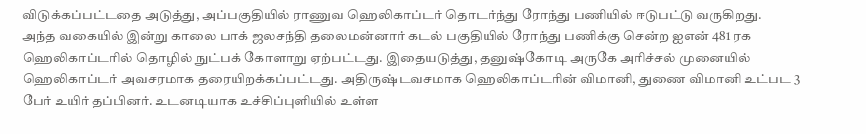விடுக்கப்பட்டதை அடுத்து, அப்பகுதியில் ராணுவ ஹெலிகாப்டர் தொடர்ந்து ரோந்து பணியில் ஈடுபட்டு வருகிறது.
அந்த வகையில் இன்று காலை பாக் ஜலசந்தி தலைமன்னார் கடல் பகுதியில் ரோந்து பணிக்கு சென்ற ஐஎன் 481 ரக ஹெலிகாப்டரில் தொழில் நுட்பக் கோளாறு ஏற்பட்டது. இதையடுத்து, தனுஷ்கோடி அருகே அரிச்சல் முனையில் ஹெலிகாப்டர் அவசரமாக தரையிறக்கப்பட்டது. அதிருஷ்டவசமாக ஹெலிகாப்டரின் விமானி, துணை விமானி உட்பட 3 பேர் உயிர் தப்பினர். உடனடியாக உச்சிப்புளியில் உள்ள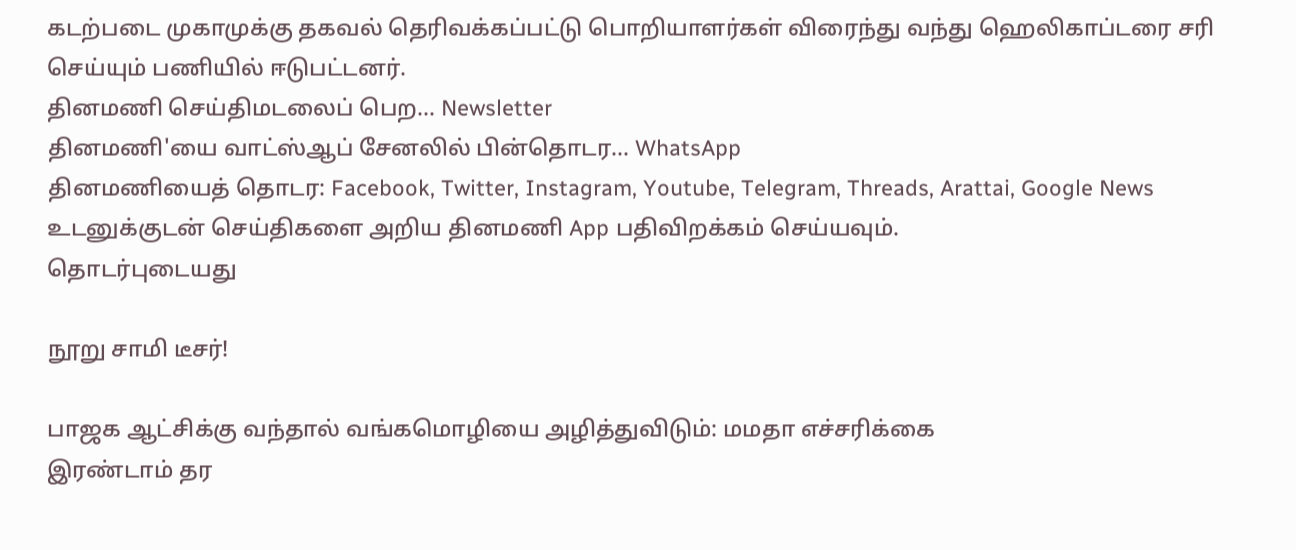கடற்படை முகாமுக்கு தகவல் தெரிவக்கப்பட்டு பொறியாளர்கள் விரைந்து வந்து ஹெலிகாப்டரை சரி செய்யும் பணியில் ஈடுபட்டனர்.
தினமணி செய்திமடலைப் பெற... Newsletter
தினமணி'யை வாட்ஸ்ஆப் சேனலில் பின்தொடர... WhatsApp
தினமணியைத் தொடர: Facebook, Twitter, Instagram, Youtube, Telegram, Threads, Arattai, Google News
உடனுக்குடன் செய்திகளை அறிய தினமணி App பதிவிறக்கம் செய்யவும்.
தொடர்புடையது

நூறு சாமி டீசர்!

பாஜக ஆட்சிக்கு வந்தால் வங்கமொழியை அழித்துவிடும்: மமதா எச்சரிக்கை
இரண்டாம் தர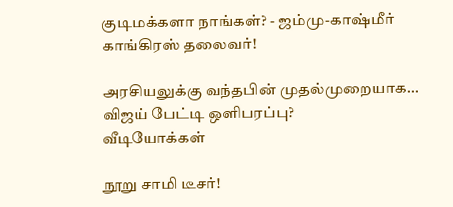குடிமக்களா நாங்கள்? - ஜம்மு-காஷ்மீர் காங்கிரஸ் தலைவர்!

அரசியலுக்கு வந்தபின் முதல்முறையாக... விஜய் பேட்டி ஒளிபரப்பு?
வீடியோக்கள்

நூறு சாமி டீசர்!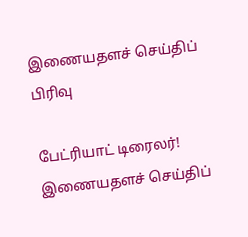இணையதளச் செய்திப் பிரிவு

பேட்ரியாட் டிரைலர்!
இணையதளச் செய்திப்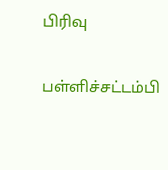பிரிவு

பள்ளிச்சட்டம்பி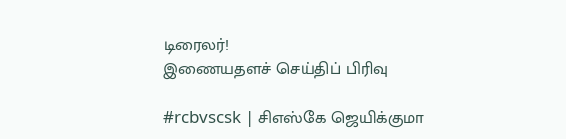டிரைலர்!
இணையதளச் செய்திப் பிரிவு

#rcbvscsk | சிஎஸ்கே ஜெயிக்குமா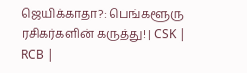ஜெயிக்காதா?: பெங்களூரு ரசிகர்களின் கருத்து! | CSK | RCB |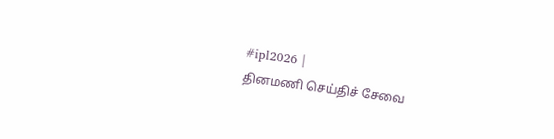#ipl2026 |
தினமணி செய்திச் சேவை